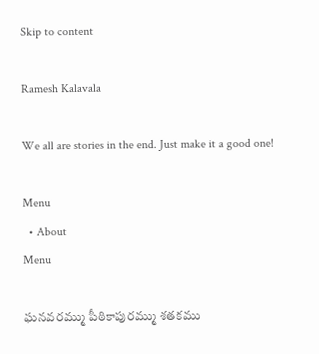Skip to content

Ramesh Kalavala

We all are stories in the end. Just make it a good one!

Menu
  • About
Menu

ఘనవరమ్ము పీఠికాపురమ్ము శతకము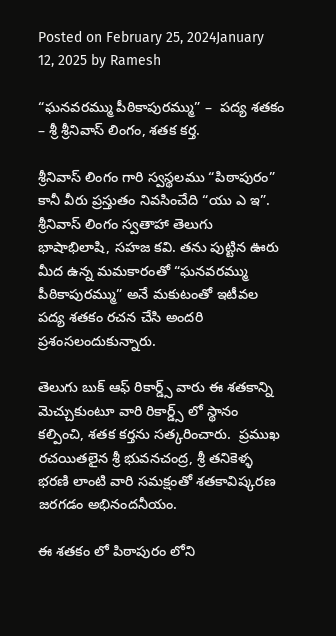Posted on February 25, 2024January 12, 2025 by Ramesh

“ఘనవరమ్ము పీఠికాపురమ్ము” –  పద్య శతకం – శ్రీ శ్రీనివాస్ లింగం, శతక కర్త.

శ్రీనివాస్ లింగం గారి స్వస్థలము “పిఠాపురం” కానీ వీరు ప్రస్తుతం నివసించేది “యు ఎ ఇ”.  శ్రీనివాస్ లింగం స్వతాహా తెలుగు భాషాభిలాషి, సహజ కవి. తను పుట్టిన ఊరు మీద ఉన్న మమకారంతో “ఘనవరమ్ము పీఠికాపురమ్ము” అనే మకుటంతో ఇటీవల పద్య శతకం రచన చేసి అందరి ప్రశంసలందుకున్నారు.

తెలుగు బుక్ ఆఫ్ రికార్డ్స్ వారు ఈ శతకాన్ని మెచ్చుకుంటూ వారి రికార్డ్స్ లో స్థానం కల్పించి, శతక కర్తను సత్కరించారు.  ప్రముఖ రచయితలైన శ్రీ భువనచంద్ర, శ్రీ తనికెళ్ళ భరణి లాంటి వారి సమక్షంతో శతకావిష్కరణ జరగడం అభినందనీయం.

ఈ శతకం లో పిఠాపురం లోని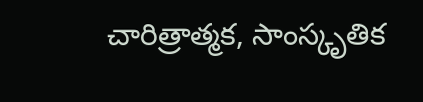చారిత్రాత్మక, సాంస్కృతిక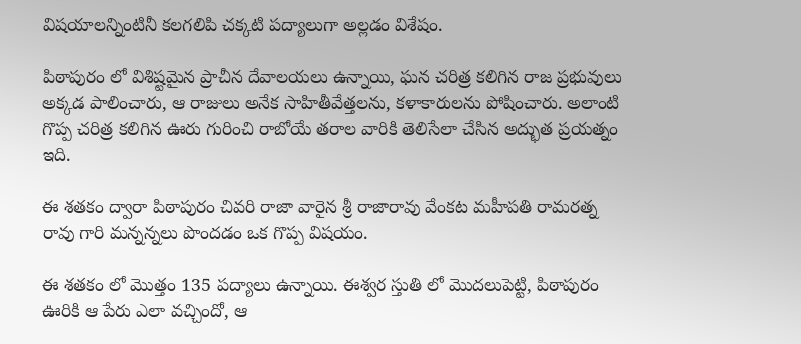విషయాలన్నింటినీ కలగలిపి చక్కటి పద్యాలుగా అల్లడం విశేషం.

పిఠాపురం లో విశిష్టమైన ప్రాచీన దేవాలయలు ఉన్నాయి, ఘన చరిత్ర కలిగిన రాజ ప్రభువులు అక్కడ పాలించారు, ఆ రాజులు అనేక సాహితీవేత్తలను, కళాకారులను పోషించారు. అలాంటి గొప్ప చరిత్ర కలిగిన ఊరు గురించి రాబోయే తరాల వారికి తెలిసేలా చేసిన అద్భుత ప్రయత్నం ఇది.

ఈ శతకం ద్వారా పిఠాపురం చివరి రాజా వారైన శ్రీ రాజారావు వేంకట మహీపతి రామరత్న రావు గారి మన్నన్నలు పొందడం ఒక గొప్ప విషయం.

ఈ శతకం లో మొత్తం 135 పద్యాలు ఉన్నాయి. ఈశ్వర స్తుతి లో మొదలుపెట్టి, పిఠాపురం ఊరికి ఆ పేరు ఎలా వచ్చిందో, ఆ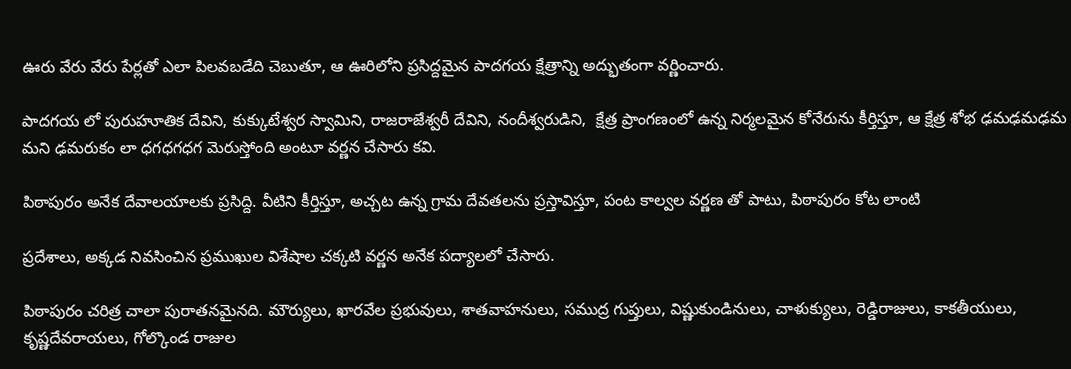ఊరు వేరు వేరు పేర్లతో ఎలా పిలవబడేది చెబుతూ, ఆ ఊరిలోని ప్రసిద్దమైన పాదగయ క్షేత్రాన్ని అద్భుతంగా వర్ణించారు.

పాదగయ లో పురుహూతిక దేవిని, కుక్కుటేశ్వర స్వామిని, రాజరాజేశ్వరీ దేవిని, నందీశ్వరుడిని,  క్షేత్ర ప్రాంగణంలో ఉన్న నిర్మలమైన కోనేరును కీర్తిస్తూ, ఆ క్షేత్ర శోభ ఢమఢమఢమ మని ఢమరుకం లా ధగధగధగ మెరుస్తోంది అంటూ వర్ణన చేసారు కవి.

పిఠాపురం అనేక దేవాలయాలకు ప్రసిద్ది. వీటిని కీర్తిస్తూ, అచ్చట ఉన్న గ్రామ దేవతలను ప్రస్తావిస్తూ, పంట కాల్వల వర్ణణ తో పాటు, పిఠాపురం కోట లాంటి

ప్రదేశాలు, అక్కడ నివసించిన ప్రముఖుల విశేషాల చక్కటి వర్ణన అనేక పద్యాలలో చేసారు.

పిఠాపురం చరిత్ర చాలా పురాతనమైనది. మౌర్యులు, ఖారవేల ప్రభువులు, శాతవాహనులు, సముద్ర గుప్తులు, విష్ణుకుండినులు, చాళుక్యులు, రెడ్డిరాజులు, కాకతీయులు, కృష్ణదేవరాయలు, గోల్కొండ రాజుల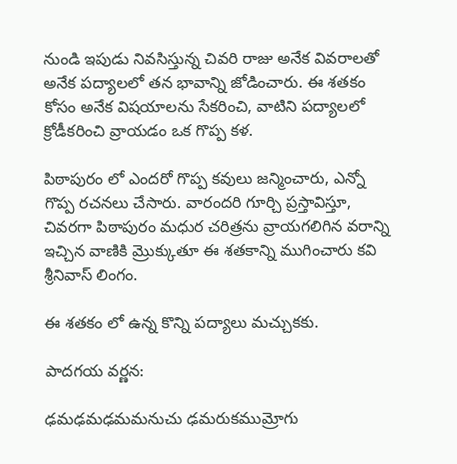నుండి ఇపుడు నివసిస్తున్న చివరి రాజు అనేక వివరాలతో అనేక పద్యాలలో తన భావాన్ని జోడించారు. ఈ శతకం కోసం అనేక విషయాలను సేకరించి, వాటిని పద్యాలలో క్రోడీకరించి వ్రాయడం ఒక గొప్ప కళ.

పిఠాపురం లో ఎందరో గొప్ప కవులు జన్మించారు, ఎన్నో గొప్ప రచనలు చేసారు. వారందరి గూర్చి ప్రస్తావిస్తూ, చివరగా పిఠాపురం మధుర చరిత్రను వ్రాయగలిగిన వరాన్ని ఇచ్చిన వాణికి మ్రొక్కుతూ ఈ శతకాన్ని ముగించారు కవి శ్రీనివాస్ లింగం.

ఈ శతకం లో ఉన్న కొన్ని పద్యాలు మచ్చుకకు.

పాదగయ వర్ణన:

ఢమఢమఢమమనుచు ఢమరుకముమ్రోగు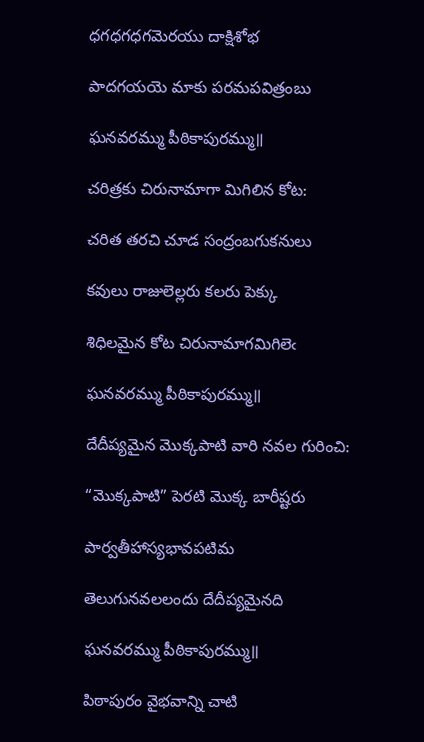ధగధగధగమెరయు దాక్షిశోభ

పాదగయయె మాకు పరమపవిత్రంబు

ఘనవరమ్ము పీఠికాపురమ్ము॥

చరిత్రకు చిరునామాగా మిగిలిన కోట:

చరిత తరచి చూడ సంద్రంబగుకనులు

కవులు రాజులెల్లరు కలరు పెక్కు

శిధిలమైన కోట చిరునామాగమిగిలెఁ

ఘనవరమ్ము పీఠికాపురమ్ము॥

దేదీప్యమైన మొక్కపాటి వారి నవల గురించి:

“మొక్కపాటి” పెరటి మొక్క బారీష్టరు

పార్వతీహాస్యభావపటిమ

తెలుగునవలలందు దేదీప్యమైనది

ఘనవరమ్ము పీఠికాపురమ్ము॥

పిఠాపురం వైభవాన్ని చాటి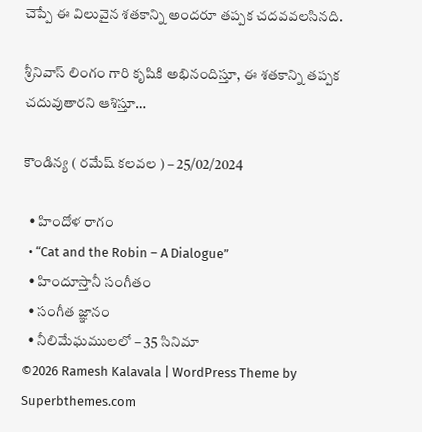చెప్పే ఈ విలువైన శతకాన్ని అందరూ తప్పక చదవవలసినది.

శ్రీనివాస్ లింగం గారి కృషికి అభినందిస్తూ, ఈ శతకాన్ని తప్పక చదువుతారని ఆశిస్తూ…

కౌండిన్య ( రమేష్ కలవల ) – 25/02/2024

  • హిందోళ రాగం
  • “Cat and the Robin – A Dialogue”
  • హిందూస్తానీ సంగీతం
  • సంగీత జ్ఞానం
  • నీలిమేఘములలో – 35 సినిమా
©2026 Ramesh Kalavala | WordPress Theme by Superbthemes.com